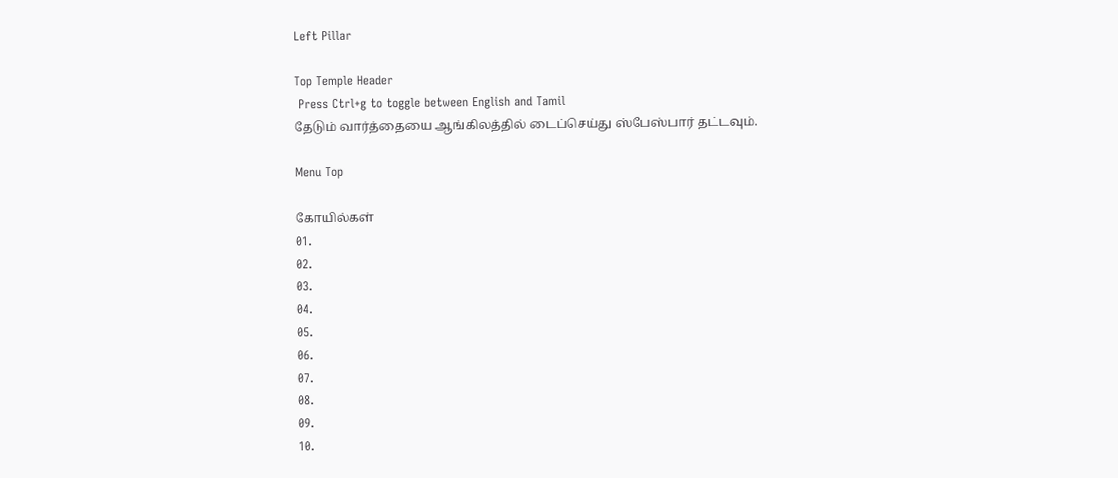Left Pillar

Top Temple Header
 Press Ctrl+g to toggle between English and Tamil
தேடும் வார்த்தையை ஆங்கிலத்தில் டைப்செய்து ஸ்பேஸ்பார் தட்டவும்.

Menu Top

கோயில்கள்
01.
02.
03.
04.
05.
06.
07.
08.
09.
10.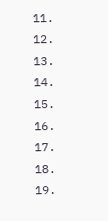11.
12.
13.
14.
15.
16.
17.
18.
19.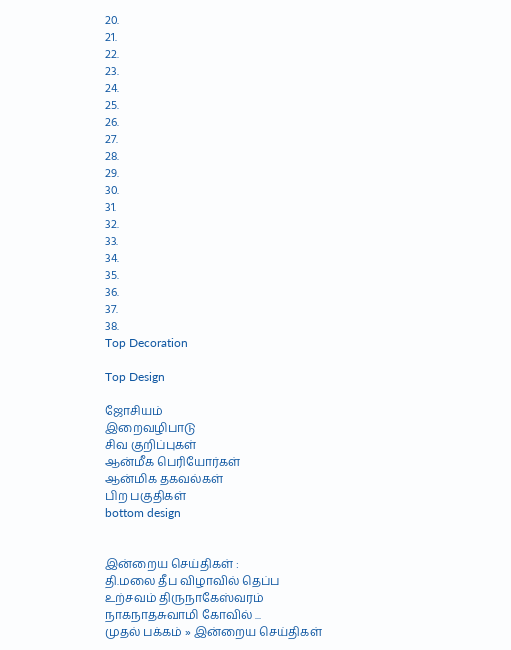20.
21.
22.
23.
24.
25.
26.
27.
28.
29.
30.
31.
32.
33.
34.
35.
36.
37.
38.
Top Decoration

Top Design

ஜோசியம்
இறைவழிபாடு
சிவ குறிப்புகள்
ஆன்மீக பெரியோர்கள்
ஆன்மிக தகவல்கள்
பிற பகுதிகள்
bottom design


இன்றைய செய்திகள் :
தி.மலை தீப விழாவில் தெப்ப உற்சவம் திருநாகேஸ்வரம் நாகநாதசுவாமி கோவில் ...
முதல் பக்கம் » இன்றைய செய்திகள்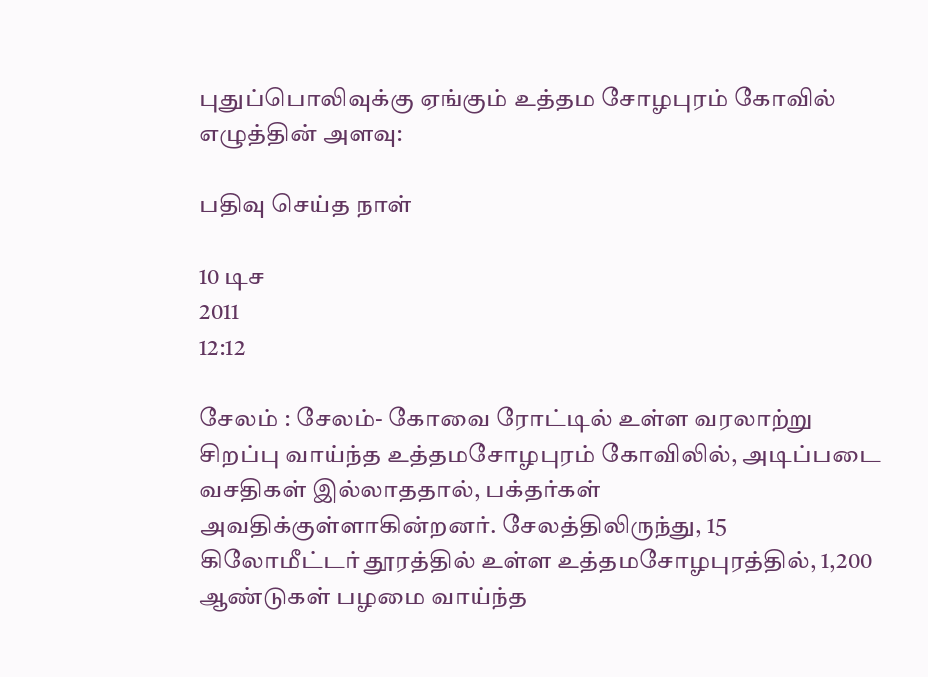புதுப்பொலிவுக்கு ஏங்கும் உத்தம சோழபுரம் கோவில்
எழுத்தின் அளவு:

பதிவு செய்த நாள்

10 டிச
2011
12:12

சேலம் : சேலம்- கோவை ரோட்டில் உள்ள வரலாற்று சிறப்பு வாய்ந்த உத்தமசோழபுரம் கோவிலில், அடிப்படை வசதிகள் இல்லாததால், பக்தர்கள் அவதிக்குள்ளாகின்றனர். சேலத்திலிருந்து, 15 கிலோமீட்டர் தூரத்தில் உள்ள உத்தமசோழபுரத்தில், 1,200 ஆண்டுகள் பழமை வாய்ந்த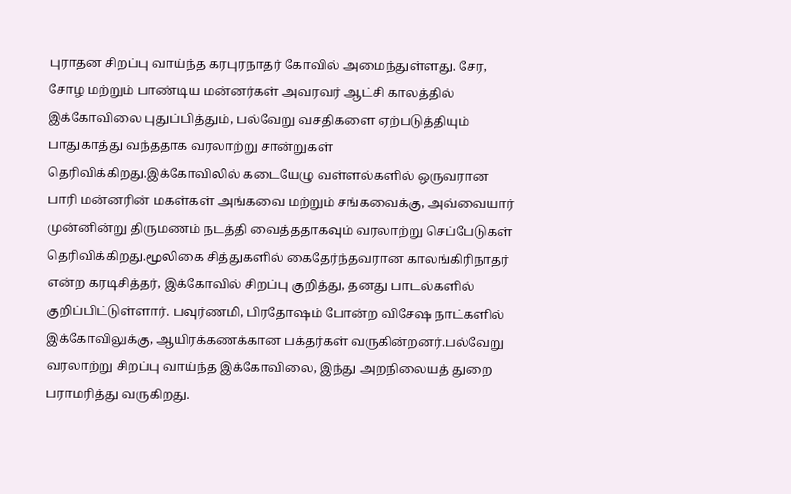புராதன சிறப்பு வாய்ந்த கரபுரநாதர் கோவில் அமைந்துள்ளது. சேர, சோழ மற்றும் பாண்டிய மன்னர்கள் அவரவர் ஆட்சி காலத்தில் இக்கோவிலை புதுப்பித்தும், பல்வேறு வசதிகளை ஏற்படுத்தியும் பாதுகாத்து வந்ததாக வரலாற்று சான்றுகள் தெரிவிக்கிறது.இக்கோவிலில் கடையேழு வள்ளல்களில் ஒருவரான பாரி மன்னரின் மகள்கள் அங்கவை மற்றும் சங்கவைக்கு, அவ்வையார் முன்னின்று திருமணம் நடத்தி வைத்ததாகவும் வரலாற்று செப்பேடுகள் தெரிவிக்கிறது.மூலிகை சித்துகளில் கைதேர்ந்தவரான காலங்கிரிநாதர் என்ற கரடிசித்தர், இக்கோவில் சிறப்பு குறித்து, தனது பாடல்களில் குறிப்பிட்டுள்ளார். பவுர்ணமி, பிரதோஷம் போன்ற விசேஷ நாட்களில் இக்கோவிலுக்கு, ஆயிரக்கணக்கான பக்தர்கள் வருகின்றனர்.பல்வேறு வரலாற்று சிறப்பு வாய்ந்த இக்கோவிலை, இந்து அறநிலையத் துறை பராமரித்து வருகிறது.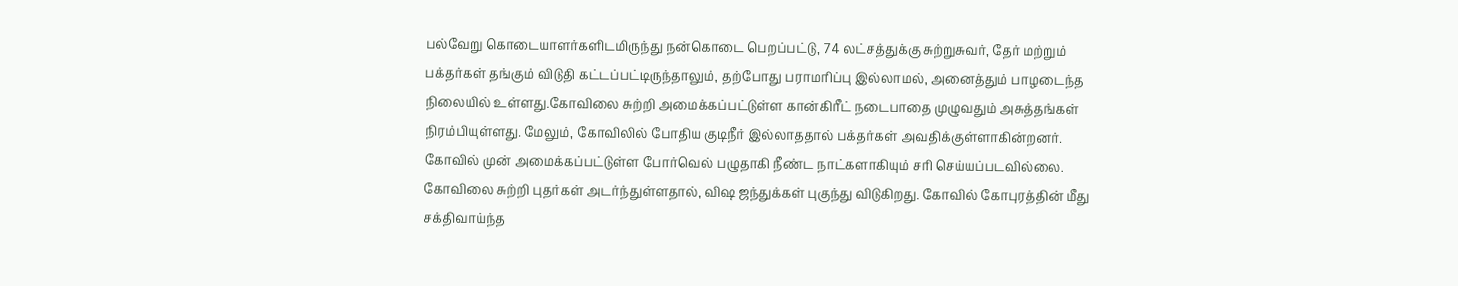பல்வேறு கொடையாளர்களிடமிருந்து நன்கொடை பெறப்பட்டு, 74 லட்சத்துக்கு சுற்றுசுவர், தேர் மற்றும் பக்தர்கள் தங்கும் விடுதி கட்டப்பட்டிருந்தாலும், தற்போது பராமரிப்பு இல்லாமல், அனைத்தும் பாழடைந்த நிலையில் உள்ளது.கோவிலை சுற்றி அமைக்கப்பட்டுள்ள கான்கிரீட் நடைபாதை முழுவதும் அசுத்தங்கள் நிரம்பியுள்ளது. மேலும், கோவிலில் போதிய குடிநீர் இல்லாததால் பக்தர்கள் அவதிக்குள்ளாகின்றனர். கோவில் முன் அமைக்கப்பட்டுள்ள போர்வெல் பழுதாகி நீண்ட நாட்களாகியும் சரி செய்யப்படவில்லை. கோவிலை சுற்றி புதர்கள் அடர்ந்துள்ளதால், விஷ ஜந்துக்கள் புகுந்து விடுகிறது. கோவில் கோபுரத்தின் மீது சக்திவாய்ந்த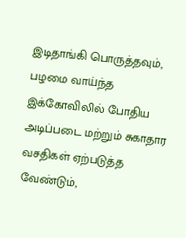இடிதாங்கி பொருத்தவும், பழமை வாய்ந்த இக்கோவிலில் போதிய அடிப்படை மற்றும் சுகாதார வசதிகள் ஏற்படுத்த வேண்டும்,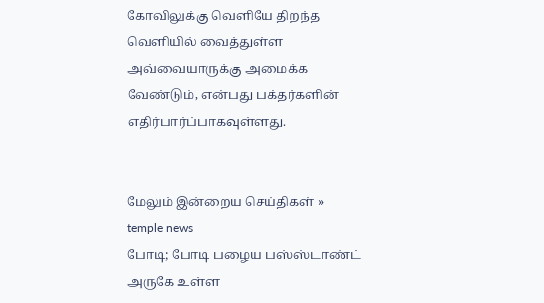கோவிலுக்கு வெளியே திறந்த வெளியில் வைத்துள்ள அவ்வையாருக்கு அமைக்க வேண்டும், என்பது பக்தர்களின் எதிர்பார்ப்பாகவுள்ளது.


மேலும் இன்றைய செய்திகள் »
temple news
போடி; போடி பழைய பஸ்ஸ்டாண்ட் அருகே உள்ள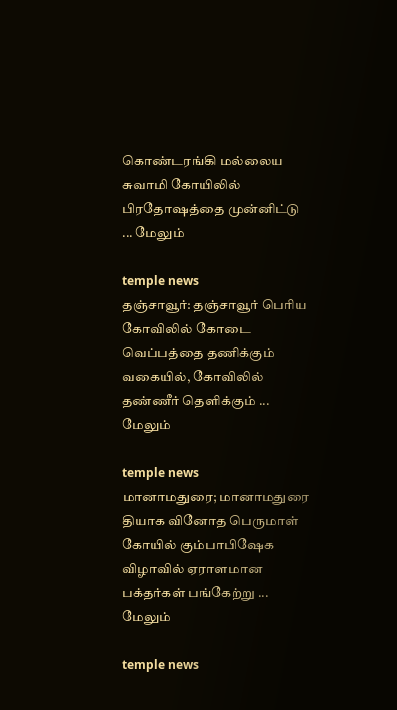கொண்டரங்கி மல்லைய சுவாமி கோயிலில் பிரதோஷத்தை முன்னிட்டு ... மேலும்

temple news
தஞ்சாவூர்: தஞ்சாவூர் பெரிய கோவிலில் கோடை வெப்பத்தை தணிக்கும் வகையில், கோவிலில் தண்ணீர் தெளிக்கும் ... மேலும்

temple news
மானாமதுரை; மானாமதுரை தியாக வினோத பெருமாள் கோயில் கும்பாபிஷேக விழாவில் ஏராளமான பக்தர்கள் பங்கேற்று ... மேலும்

temple news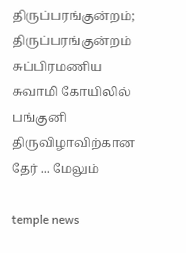திருப்பரங்குன்றம்;  திருப்பரங்குன்றம் சுப்பிரமணிய சுவாமி கோயிலில் பங்குனி திருவிழாவிற்கான தேர் ... மேலும்

temple news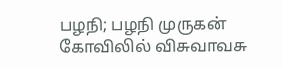பழநி; பழநி முருகன் கோவிலில் விசுவாவசு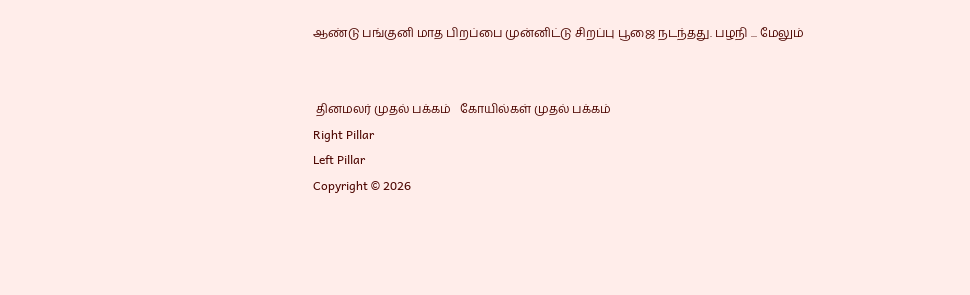ஆண்டு பங்குனி மாத பிறப்பை முன்னிட்டு சிறப்பு பூஜை நடந்தது. பழநி ... மேலும்


 தினமலர் முதல் பக்கம்   கோயில்கள் முதல் பக்கம்
Right Pillar
Left Pillar
Copyright © 2026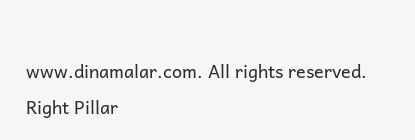www.dinamalar.com. All rights reserved.
Right Pillar